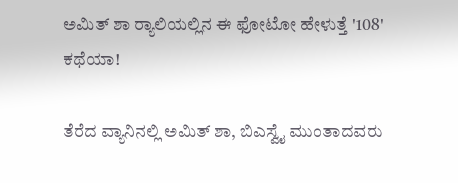ಅಮಿತ್ ಶಾ ರ‍್ಯಾಲಿಯಲ್ಲಿನ ಈ ಫೋಟೋ ಹೇಳುತ್ತೆ '108' ಕಥೆಯಾ!

ತೆರೆದ ವ್ಯಾನಿನಲ್ಲಿ ಅಮಿತ್ ಶಾ, ಬಿಎಸ್ವೈ ಮುಂತಾದವರು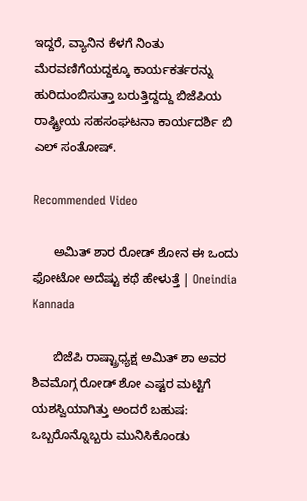ಇದ್ದರೆ, ವ್ಯಾನಿನ ಕೆಳಗೆ ನಿಂತು ಮೆರವಣಿಗೆಯದ್ದಕ್ಕೂ ಕಾರ್ಯಕರ್ತರನ್ನು ಹುರಿದುಂಬಿಸುತ್ತಾ ಬರುತ್ತಿದ್ದದ್ದು ಬಿಜೆಪಿಯ ರಾಷ್ಟ್ರೀಯ ಸಹಸಂಘಟನಾ ಕಾರ್ಯದರ್ಶಿ ಬಿ ಎಲ್ ಸಂತೋಷ್.

Recommended Video

      ಅಮಿತ್ ಶಾರ ರೋಡ್ ಶೋನ ಈ ಒಂದು ಫೋಟೋ ಅದೆಷ್ಟು ಕಥೆ ಹೇಳುತ್ತೆ | Oneindia Kannada

      ಬಿಜೆಪಿ ರಾಷ್ಟ್ರಾಧ್ಯಕ್ಷ ಅಮಿತ್ ಶಾ ಅವರ ಶಿವಮೊಗ್ಗ ರೋಡ್ ಶೋ ಎಷ್ಟರ ಮಟ್ಟಿಗೆ ಯಶಸ್ವಿಯಾಗಿತ್ತು ಅಂದರೆ ಬಹುಷ: ಒಬ್ಬರೊನ್ನೊಬ್ಬರು ಮುನಿಸಿಕೊಂಡು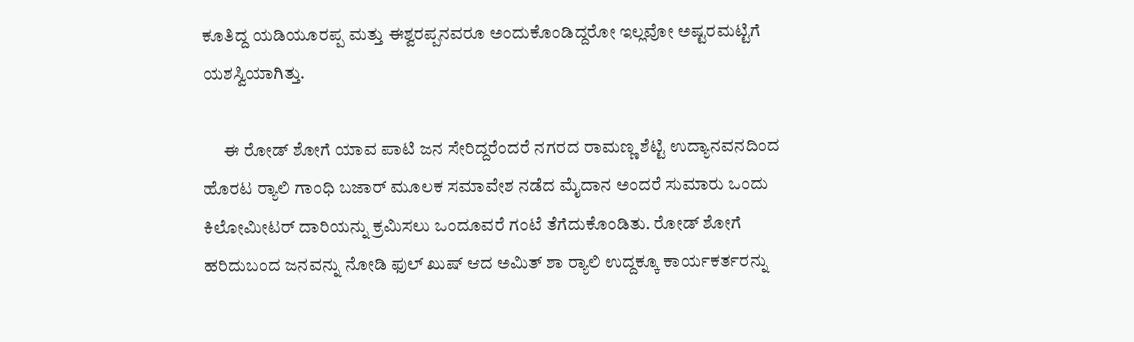ಕೂತಿದ್ದ ಯಡಿಯೂರಪ್ಪ ಮತ್ತು ಈಶ್ವರಪ್ಪನವರೂ ಅಂದುಕೊಂಡಿದ್ದರೋ ಇಲ್ಲವೋ ಅಷ್ಟರಮಟ್ಟಿಗೆ ಯಶಸ್ವಿಯಾಗಿತ್ತು.

      ಈ ರೋಡ್ ಶೋಗೆ ಯಾವ ಪಾಟಿ ಜನ ಸೇರಿದ್ದರೆಂದರೆ ನಗರದ ರಾಮಣ್ಣ ಶೆಟ್ಟಿ ಉದ್ಯಾನವನದಿಂದ ಹೊರಟ ರ‍್ಯಾಲಿ ಗಾಂಧಿ ಬಜಾರ್ ಮೂಲಕ ಸಮಾವೇಶ ನಡೆದ ಮೈದಾನ ಅಂದರೆ ಸುಮಾರು ಒಂದು ಕಿಲೋಮೀಟರ್ ದಾರಿಯನ್ನು ಕ್ರಮಿಸಲು ಒಂದೂವರೆ ಗಂಟೆ ತೆಗೆದುಕೊಂಡಿತು. ರೋಡ್ ಶೋಗೆ ಹರಿದುಬಂದ ಜನವನ್ನು ನೋಡಿ ಫುಲ್ ಖುಷ್ ಆದ ಅಮಿತ್ ಶಾ ರ‍್ಯಾಲಿ ಉದ್ದಕ್ಕೂ ಕಾರ್ಯಕರ್ತರನ್ನು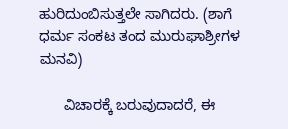ಹುರಿದುಂಬಿಸುತ್ತಲೇ ಸಾಗಿದರು. (ಶಾಗೆ ಧರ್ಮ ಸಂಕಟ ತಂದ ಮುರುಘಾಶ್ರೀಗಳ ಮನವಿ)

      ವಿಚಾರಕ್ಕೆ ಬರುವುದಾದರೆ, ಈ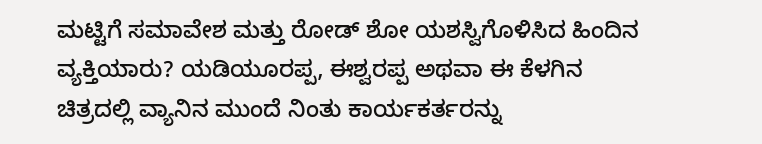ಮಟ್ಟಿಗೆ ಸಮಾವೇಶ ಮತ್ತು ರೋಡ್ ಶೋ ಯಶಸ್ವಿಗೊಳಿಸಿದ ಹಿಂದಿನ ವ್ಯಕ್ತಿಯಾರು? ಯಡಿಯೂರಪ್ಪ, ಈಶ್ವರಪ್ಪ ಅಥವಾ ಈ ಕೆಳಗಿನ ಚಿತ್ರದಲ್ಲಿ ವ್ಯಾನಿನ ಮುಂದೆ ನಿಂತು ಕಾರ್ಯಕರ್ತರನ್ನು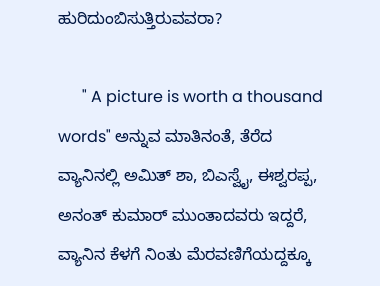ಹುರಿದುಂಬಿಸುತ್ತಿರುವವರಾ?

      " A picture is worth a thousand words" ಅನ್ನುವ ಮಾತಿನಂತೆ, ತೆರೆದ ವ್ಯಾನಿನಲ್ಲಿ ಅಮಿತ್ ಶಾ, ಬಿಎಸ್ವೈ, ಈಶ್ವರಪ್ಪ, ಅನಂತ್ ಕುಮಾರ್ ಮುಂತಾದವರು ಇದ್ದರೆ, ವ್ಯಾನಿನ ಕೆಳಗೆ ನಿಂತು ಮೆರವಣಿಗೆಯದ್ದಕ್ಕೂ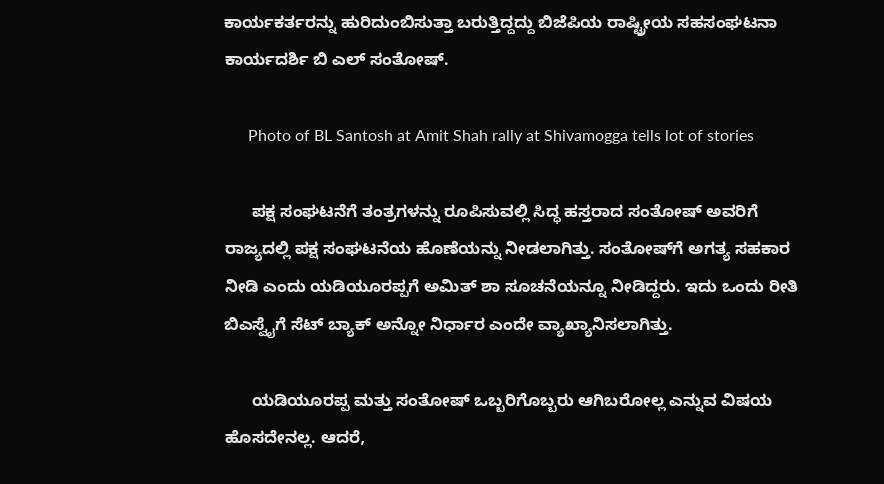ಕಾರ್ಯಕರ್ತರನ್ನು ಹುರಿದುಂಬಿಸುತ್ತಾ ಬರುತ್ತಿದ್ದದ್ದು ಬಿಜೆಪಿಯ ರಾಷ್ಟ್ರೀಯ ಸಹಸಂಘಟನಾ ಕಾರ್ಯದರ್ಶಿ ಬಿ ಎಲ್ ಸಂತೋಷ್.

      Photo of BL Santosh at Amit Shah rally at Shivamogga tells lot of stories

      ಪಕ್ಷ ಸಂಘಟನೆಗೆ ತಂತ್ರಗಳನ್ನು ರೂಪಿಸುವಲ್ಲಿ ಸಿದ್ಧ ಹಸ್ತರಾದ ಸಂತೋಷ್ ಅವರಿಗೆ ರಾಜ್ಯದಲ್ಲಿ ಪಕ್ಷ ಸಂಘಟನೆಯ ಹೊಣೆಯನ್ನು ನೀಡಲಾಗಿತ್ತು. ಸಂತೋಷ್‌ಗೆ ಅಗತ್ಯ ಸಹಕಾರ ನೀಡಿ ಎಂದು ಯಡಿಯೂರಪ್ಪಗೆ ಅಮಿತ್ ಶಾ ಸೂಚನೆಯನ್ನೂ ನೀಡಿದ್ದರು. ಇದು ಒಂದು ರೀತಿ ಬಿಎಸ್ವೈಗೆ ಸೆಟ್ ಬ್ಯಾಕ್ ಅನ್ನೋ ನಿರ್ಧಾರ ಎಂದೇ ವ್ಯಾಖ್ಯಾನಿಸಲಾಗಿತ್ತು.

      ಯಡಿಯೂರಪ್ಪ ಮತ್ತು ಸಂತೋಷ್ ಒಬ್ಬರಿಗೊಬ್ಬರು ಆಗಿಬರೋಲ್ಲ ಎನ್ನುವ ವಿಷಯ ಹೊಸದೇನಲ್ಲ. ಆದರೆ,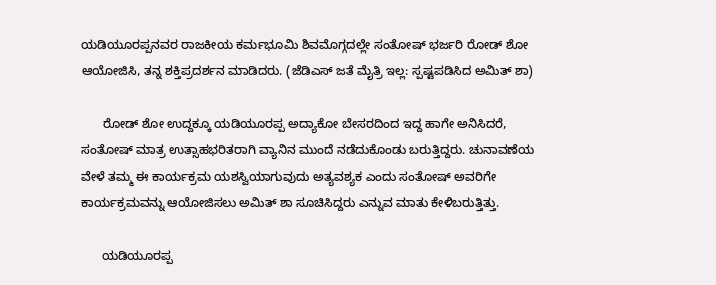ಯಡಿಯೂರಪ್ಪನವರ ರಾಜಕೀಯ ಕರ್ಮಭೂಮಿ ಶಿವಮೊಗ್ಗದಲ್ಲೇ ಸಂತೋಷ್ ಭರ್ಜರಿ ರೋಡ್ ಶೋ ಆಯೋಜಿಸಿ, ತನ್ನ ಶಕ್ತಿಪ್ರದರ್ಶನ ಮಾಡಿದರು. (ಜೆಡಿಎಸ್ ಜತೆ ಮೈತ್ರಿ ಇಲ್ಲ: ಸ್ಪಷ್ಟಪಡಿಸಿದ ಅಮಿತ್ ಶಾ)

      ರೋಡ್ ಶೋ ಉದ್ದಕ್ಕೂ ಯಡಿಯೂರಪ್ಪ ಅದ್ಯಾಕೋ ಬೇಸರದಿಂದ ಇದ್ದ ಹಾಗೇ ಅನಿಸಿದರೆ, ಸಂತೋಷ್ ಮಾತ್ರ ಉತ್ಸಾಹಭರಿತರಾಗಿ ವ್ಯಾನಿನ ಮುಂದೆ ನಡೆದುಕೊಂಡು ಬರುತ್ತಿದ್ದರು. ಚುನಾವಣೆಯ ವೇಳೆ ತಮ್ಮ ಈ ಕಾರ್ಯಕ್ರಮ ಯಶಸ್ವಿಯಾಗುವುದು ಅತ್ಯವಶ್ಯಕ ಎಂದು ಸಂತೋಷ್ ಅವರಿಗೇ ಕಾರ್ಯಕ್ರಮವನ್ನು ಆಯೋಜಿಸಲು ಅಮಿತ್ ಶಾ ಸೂಚಿಸಿದ್ದರು ಎನ್ನುವ ಮಾತು ಕೇಳಿಬರುತ್ತಿತ್ತು.

      ಯಡಿಯೂರಪ್ಪ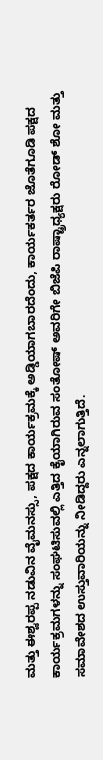ಮತ್ತು ಈಶ್ವರಪ್ಪ ನಡುವಿನ ವೈಮನಸ್ಸು, ಪಕ್ಷದ ಕಾರ್ಯಕ್ರಮಕ್ಕೆ ಅಡ್ಡಿಯಾಗಬಾರದೆಂದು, ಕಾರ್ಯಕರ್ತರ ಜೊತೆಗೂಡಿ ಪಕ್ಷದ ಕಾರ್ಯಕ್ರಮಗಳನ್ನು ಸಂಘಟಿಸುವಲ್ಲಿ ಎತ್ತಿದ ಕೈಯಾಗಿರುವ ಸಂತೋಷ್ ಅವರಿಗೇ ಬಿಜೆಪಿ ರಾಷ್ಟ್ರಾಧ್ಯಕ್ಷರು ರೋಡ್ ಶೋ ಮತ್ತು ಸಮಾವೇಶದ ಉಸ್ತುವಾರಿಯನ್ನು ನೀಡಿದ್ದರು ಎನ್ನಲಾಗುತ್ತಿದೆ.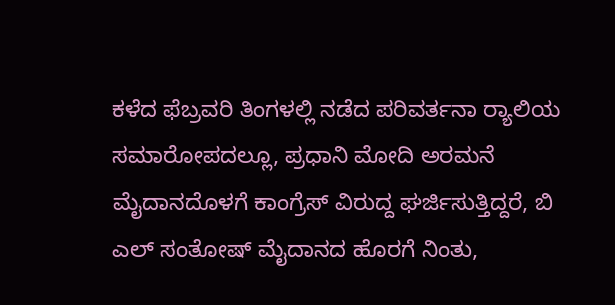ಕಳೆದ ಫೆಬ್ರವರಿ ತಿಂಗಳಲ್ಲಿ ನಡೆದ ಪರಿವರ್ತನಾ ರ‍್ಯಾಲಿಯ ಸಮಾರೋಪದಲ್ಲೂ, ಪ್ರಧಾನಿ ಮೋದಿ ಅರಮನೆ ಮೈದಾನದೊಳಗೆ ಕಾಂಗ್ರೆಸ್ ವಿರುದ್ದ ಘರ್ಜಿಸುತ್ತಿದ್ದರೆ, ಬಿ ಎಲ್ ಸಂತೋಷ್ ಮೈದಾನದ ಹೊರಗೆ ನಿಂತು,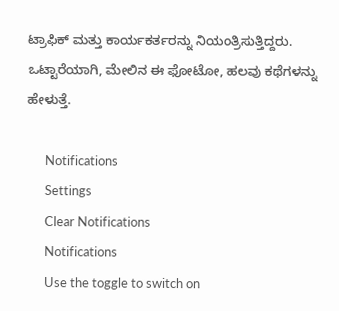ಟ್ರಾಫಿಕ್ ಮತ್ತು ಕಾರ್ಯಕರ್ತರನ್ನು ನಿಯಂತ್ರಿಸುತ್ತಿದ್ದರು. ಒಟ್ಟಾರೆಯಾಗಿ, ಮೇಲಿನ ಈ ಫೋಟೋ, ಹಲವು ಕಥೆಗಳನ್ನು ಹೇಳುತ್ತೆ.

      Notifications
      Settings
      Clear Notifications
      Notifications
      Use the toggle to switch on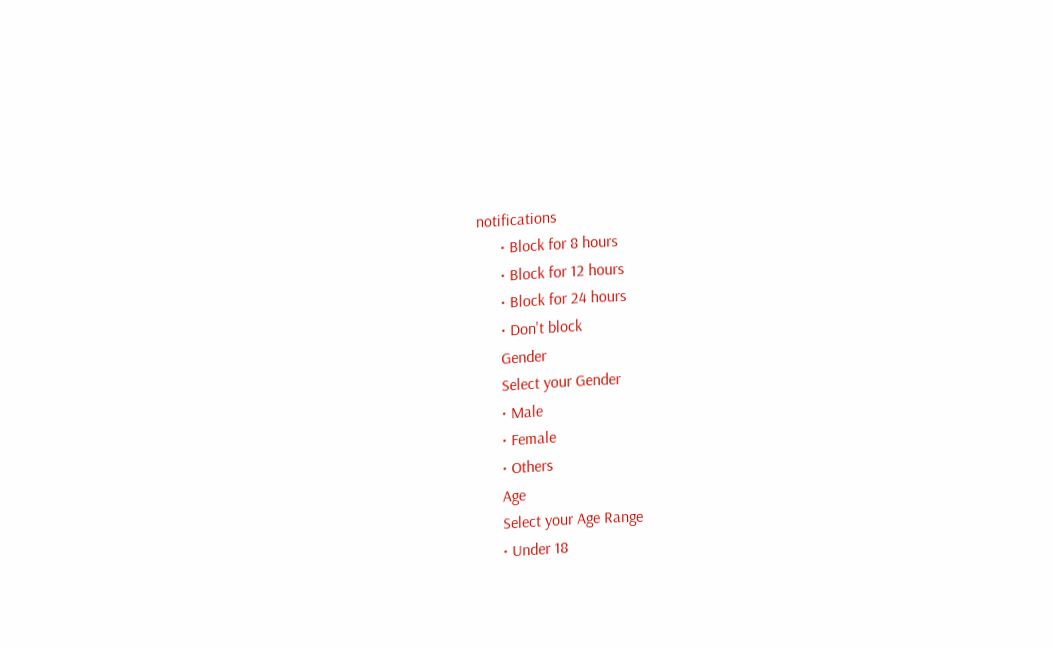notifications
      • Block for 8 hours
      • Block for 12 hours
      • Block for 24 hours
      • Don't block
      Gender
      Select your Gender
      • Male
      • Female
      • Others
      Age
      Select your Age Range
      • Under 18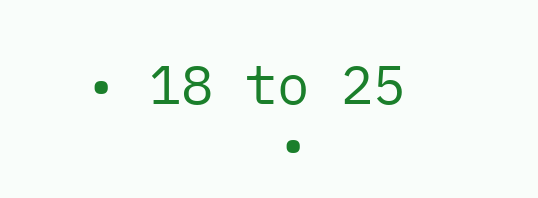• 18 to 25
      •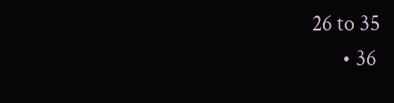26 to 35
      • 36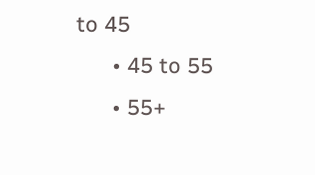to 45
      • 45 to 55
      • 55+